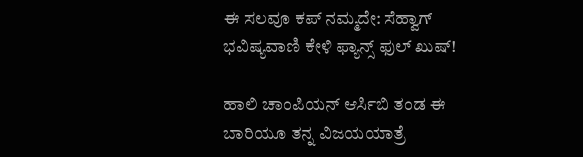ಈ ಸಲವೂ ಕಪ್ ನಮ್ಮದೇ: ಸೆಹ್ವಾಗ್ ಭವಿಷ್ಯವಾಣಿ ಕೇಳಿ ಫ್ಯಾನ್ಸ್ ಫುಲ್ ಖುಷ್!

ಹಾಲಿ ಚಾಂಪಿಯನ್ ಆರ್ಸಿಬಿ ತಂಡ ಈ ಬಾರಿಯೂ ತನ್ನ ವಿಜಯಯಾತ್ರೆ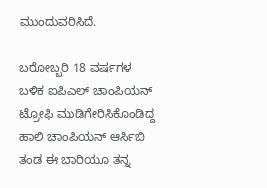ಮುಂದುವರಿಸಿದೆ.

ಬರೋಬ್ಬರಿ 18 ವರ್ಷಗಳ ಬಳಿಕ ಐಪಿಎಲ್ ಚಾಂಪಿಯನ್ ಟ್ರೋಫಿ ಮುಡಿಗೇರಿಸಿಕೊಂಡಿದ್ದ ಹಾಲಿ ಚಾಂಪಿಯನ್ ಆರ್ಸಿಬಿ ತಂಡ ಈ ಬಾರಿಯೂ ತನ್ನ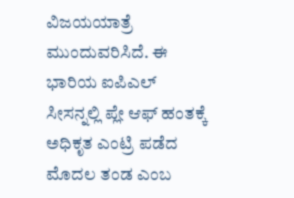ವಿಜಯಯಾತ್ರೆ ಮುಂದುವರಿಸಿದೆ. ಈ ಭಾರಿಯ ಐಪಿಎಲ್ ಸೀಸನ್ನಲ್ಲಿ ಪ್ಲೇ ಆಫ್ ಹಂತಕ್ಕೆ ಅಧಿಕೃತ ಎಂಟ್ರಿ ಪಡೆದ ಮೊದಲ ತಂಡ ಎಂಬ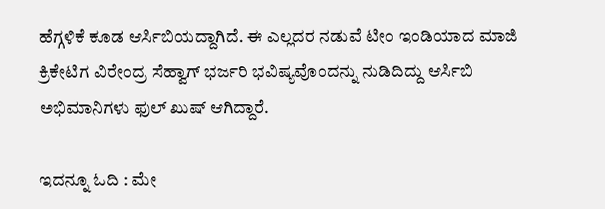ಹೆಗ್ಗಳಿಕೆ ಕೂಡ ಆರ್ಸಿಬಿಯದ್ದಾಗಿದೆ. ಈ ಎಲ್ಲದರ ನಡುವೆ ಟೀಂ ಇಂಡಿಯಾದ ಮಾಜಿ ಕ್ರಿಕೇಟಿಗ ವಿರೇಂದ್ರ ಸೆಹ್ವಾಗ್ ಭರ್ಜರಿ ಭವಿಷ್ಯವೊಂದನ್ನು ನುಡಿದಿದ್ದು ಆರ್ಸಿಬಿ ಅಭಿಮಾನಿಗಳು ಫುಲ್ ಖುಷ್ ಆಗಿದ್ದಾರೆ.

ಇದನ್ನೂ ಓದಿ : ಮೇ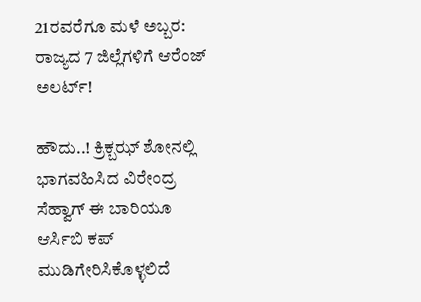21ರವರೆಗೂ ಮಳೆ ಅಬ್ಬರ: ರಾಜ್ಯದ 7 ಜಿಲ್ಲೆಗಳಿಗೆ ಆರೆಂಜ್ ಅಲರ್ಟ್!

ಹೌದು..! ಕ್ರಿಕ್ಬಝ್ ಶೋನಲ್ಲಿ ಭಾಗವಹಿಸಿದ ವಿರೇಂದ್ರ ಸೆಹ್ವಾಗ್ ಈ ಬಾರಿಯೂ ಆರ್ಸಿಬಿ ಕಪ್ ಮುಡಿಗೇರಿಸಿಕೊಳ್ಳಲಿದೆ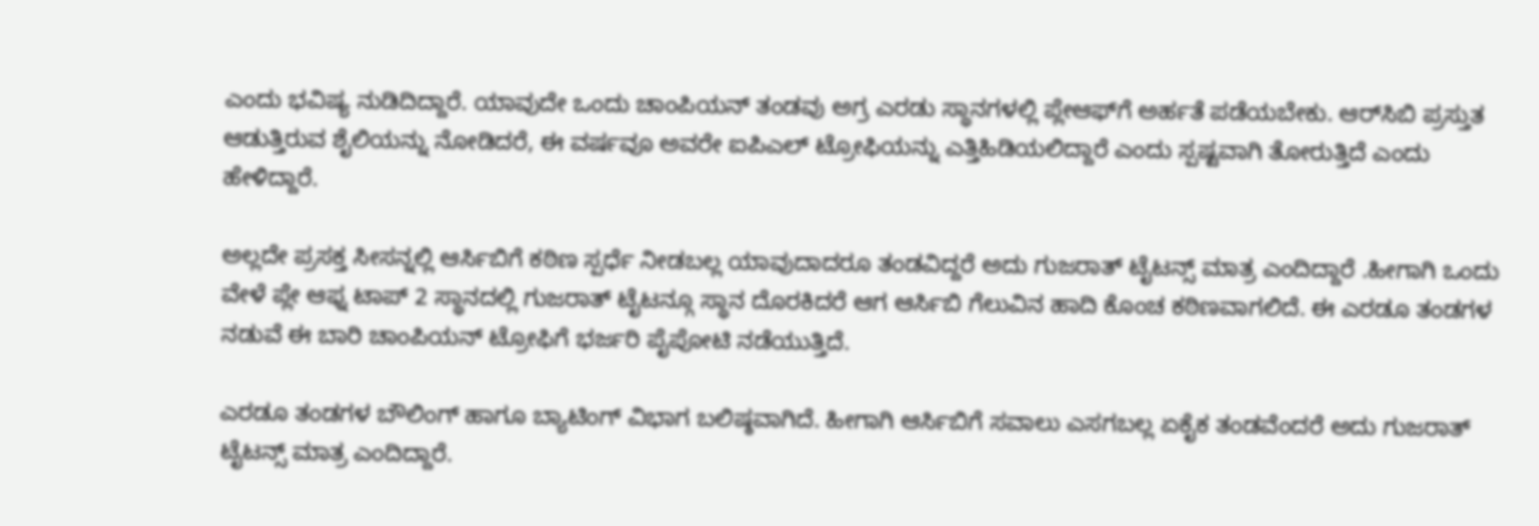ಎಂದು ಭವಿಷ್ಯ ನುಡಿದಿದ್ದಾರೆ. ಯಾವುದೇ ಒಂದು ಚಾಂಪಿಯನ್ ತಂಡವು ಅಗ್ರ ಎರಡು ಸ್ಥಾನಗಳಲ್ಲಿ ಪ್ಲೇಆಫ್‌ಗೆ ಅರ್ಹತೆ ಪಡೆಯಬೇಕು. ಆರ್‌ಸಿಬಿ ಪ್ರಸ್ತುತ ಆಡುತ್ತಿರುವ ಶೈಲಿಯನ್ನು ನೋಡಿದರೆ, ಈ ವರ್ಷವೂ ಅವರೇ ಐಪಿಎಲ್ ಟ್ರೋಫಿಯನ್ನು ಎತ್ತಿಹಿಡಿಯಲಿದ್ದಾರೆ ಎಂದು ಸ್ಪಷ್ಟವಾಗಿ ತೋರುತ್ತಿದೆ ಎಂದು ಹೇಳಿದ್ದಾರೆ.

ಅಲ್ಲದೇ ಪ್ರಸಕ್ತ ಸೀಸನ್ನಲ್ಲಿ ಆರ್ಸಿಬಿಗೆ ಕಠಿಣ ಸ್ಪರ್ಧೆ ನೀಡಬಲ್ಲ ಯಾವುದಾದರೂ ತಂಡವಿದ್ದರೆ ಅದು ಗುಜರಾತ್ ಟೈಟನ್ಸ್ ಮಾತ್ರ ಎಂದಿದ್ದಾರೆ .ಹೀಗಾಗಿ ಒಂದು ವೇಳೆ ಪ್ಲೇ ಆಫ್ನ ಟಾಪ್ 2 ಸ್ಥಾನದಲ್ಲಿ ಗುಜರಾತ್ ಟೈಟನ್ಗೂ ಸ್ಥಾನ ದೊರಕಿದರೆ ಆಗ ಆರ್ಸಿಬಿ ಗೆಲುವಿನ ಹಾದಿ ಕೊಂಚ ಕಠಿಣವಾಗಲಿದೆ. ಈ ಎರಡೂ ತಂಡಗಳ ನಡುವೆ ಈ ಬಾರಿ ಚಾಂಪಿಯನ್ ಟ್ರೋಫಿಗೆ ಭರ್ಜರಿ ಪೈಪೋಟಿ ನಡೆಯುತ್ತಿದೆ.

ಎರಡೂ ತಂಡಗಳ ಬೌಲಿಂಗ್ ಹಾಗೂ ಬ್ಯಾಟಿಂಗ್ ವಿಭಾಗ ಬಲಿಷ್ಠವಾಗಿದೆ. ಹೀಗಾಗಿ ಆರ್ಸಿಬಿಗೆ ಸವಾಲು ಎಸಗಬಲ್ಲ ಏಕೈಕ ತಂಡವೆಂದರೆ ಅದು ಗುಜರಾತ್ ಟೈಟನ್ಸ್ ಮಾತ್ರ ಎಂದಿದ್ದಾರೆ.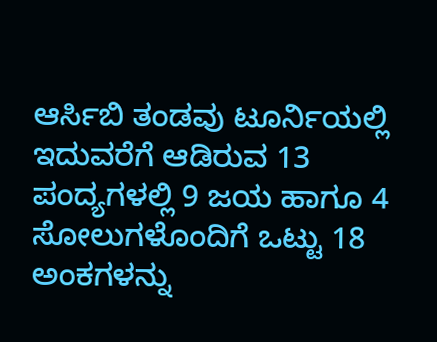ಆರ್ಸಿಬಿ ತಂಡವು ಟೂರ್ನಿಯಲ್ಲಿ ಇದುವರೆಗೆ ಆಡಿರುವ 13 ಪಂದ್ಯಗಳಲ್ಲಿ 9 ಜಯ ಹಾಗೂ 4 ಸೋಲುಗಳೊಂದಿಗೆ ಒಟ್ಟು 18 ಅಂಕಗಳನ್ನು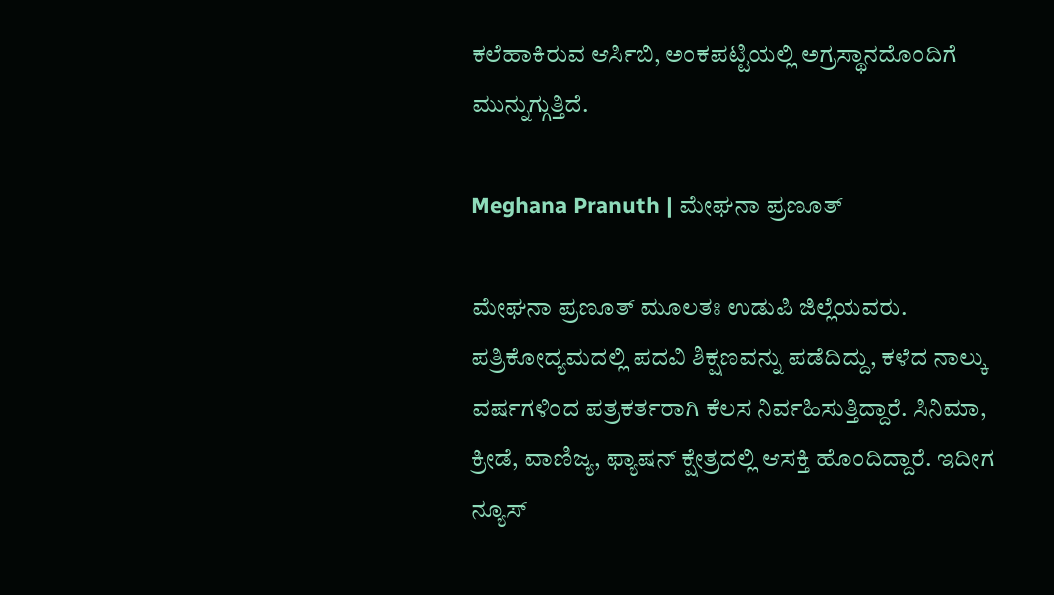ಕಲೆಹಾಕಿರುವ ಆರ್ಸಿಬಿ, ಅಂಕಪಟ್ಟಿಯಲ್ಲಿ ಅಗ್ರಸ್ಥಾನದೊಂದಿಗೆ ಮುನ್ನುಗ್ಗುತ್ತಿದೆ.

Meghana Pranuth | ಮೇಘನಾ ಪ್ರಣೂತ್‌

ಮೇಘನಾ ಪ್ರಣೂತ್‌ ಮೂಲತಃ ಉಡುಪಿ ಜಿಲ್ಲೆಯವರು. ಪತ್ರಿಕೋದ್ಯಮದಲ್ಲಿ ಪದವಿ ಶಿಕ್ಷಣವನ್ನು ಪಡೆದಿದ್ದು, ಕಳೆದ ನಾಲ್ಕು ವರ್ಷಗಳಿಂದ ಪತ್ರಕರ್ತರಾಗಿ ಕೆಲಸ ನಿರ್ವಹಿಸುತ್ತಿದ್ದಾರೆ. ಸಿನಿಮಾ, ಕ್ರೀಡೆ, ವಾಣಿಜ್ಯ, ಫ್ಯಾಷನ್‌ ಕ್ಷೇತ್ರದಲ್ಲಿ ಆಸಕ್ತಿ ಹೊಂದಿದ್ದಾರೆ. ಇದೀಗ ನ್ಯೂಸ್‌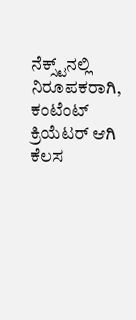ನೆಕ್ಸ್ಟ್‌ನಲ್ಲಿ ನಿರೂಪಕರಾಗಿ, ಕಂಟೆಂಟ್‌ ಕ್ರಿಯೆಟರ್‌ ಆಗಿ ಕೆಲಸ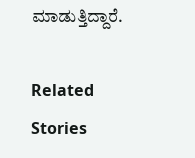ಮಾಡುತ್ತಿದ್ದಾರೆ.

Related Stories